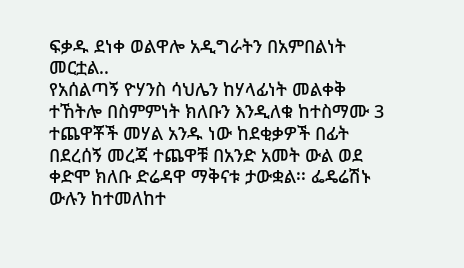ፍቃዱ ደነቀ ወልዋሎ አዲግራትን በአምበልነት መርቷል..
የአሰልጣኝ ዮሃንስ ሳህሌን ከሃላፊነት መልቀቅ ተኸትሎ በስምምነት ክለቡን እንዲለቁ ከተስማሙ 3 ተጨዋቾች መሃል አንዱ ነው ከደቂቃዎች በፊት በደረሰኝ መረጃ ተጨዋቹ በአንድ አመት ውል ወደ ቀድሞ ክለቡ ድሬዳዋ ማቅናቱ ታውቋል፡፡ ፌዴሬሽኑ ውሉን ከተመለከተ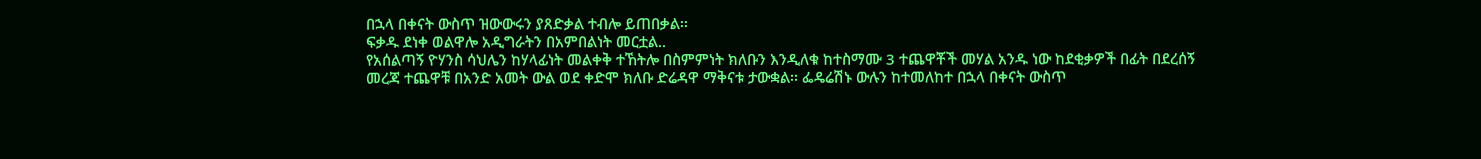በኋላ በቀናት ውስጥ ዝውውሩን ያጸድቃል ተብሎ ይጠበቃል፡፡
ፍቃዱ ደነቀ ወልዋሎ አዲግራትን በአምበልነት መርቷል..
የአሰልጣኝ ዮሃንስ ሳህሌን ከሃላፊነት መልቀቅ ተኸትሎ በስምምነት ክለቡን እንዲለቁ ከተስማሙ 3 ተጨዋቾች መሃል አንዱ ነው ከደቂቃዎች በፊት በደረሰኝ መረጃ ተጨዋቹ በአንድ አመት ውል ወደ ቀድሞ ክለቡ ድሬዳዋ ማቅናቱ ታውቋል፡፡ ፌዴሬሽኑ ውሉን ከተመለከተ በኋላ በቀናት ውስጥ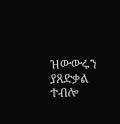ዝውውሩን ያጸድቃል ተብሎ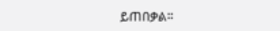ይጠበቃል፡፡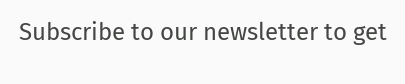Subscribe to our newsletter to get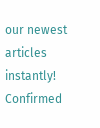our newest articles instantly!
Confirmed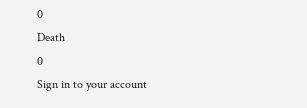0
Death
0
Sign in to your account